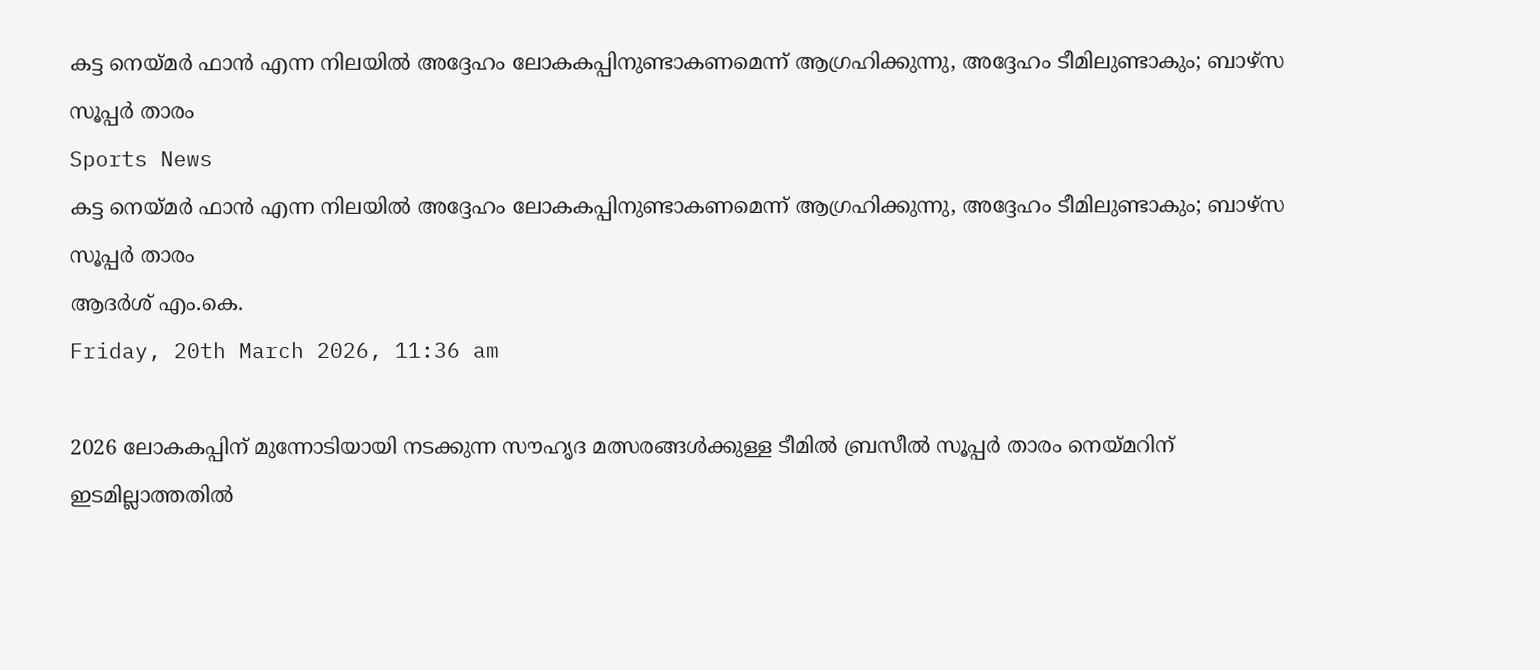കട്ട നെയ്മര്‍ ഫാന്‍ എന്ന നിലയില്‍ അദ്ദേഹം ലോകകപ്പിനുണ്ടാകണമെന്ന് ആഗ്രഹിക്കുന്നു, അദ്ദേഹം ടീമിലുണ്ടാകും; ബാഴ്‌സ സൂപ്പര്‍ താരം
Sports News
കട്ട നെയ്മര്‍ ഫാന്‍ എന്ന നിലയില്‍ അദ്ദേഹം ലോകകപ്പിനുണ്ടാകണമെന്ന് ആഗ്രഹിക്കുന്നു, അദ്ദേഹം ടീമിലുണ്ടാകും; ബാഴ്‌സ സൂപ്പര്‍ താരം
ആദര്‍ശ് എം.കെ.
Friday, 20th March 2026, 11:36 am

2026 ലോകകപ്പിന് മുന്നോടിയായി നടക്കുന്ന സൗഹൃദ മത്സരങ്ങള്‍ക്കുള്ള ടീമില്‍ ബ്രസീല്‍ സൂപ്പര്‍ താരം നെയ്മറിന് ഇടമില്ലാത്തതില്‍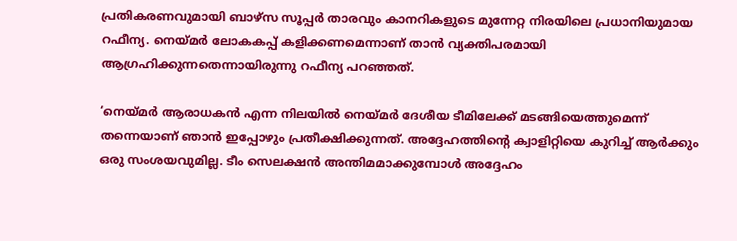പ്രതികരണവുമായി ബാഴ്‌സ സൂപ്പര്‍ താരവും കാനറികളുടെ മുന്നേറ്റ നിരയിലെ പ്രധാനിയുമായ റഫീന്യ. നെയ്മര്‍ ലോകകപ്പ് കളിക്കണമെന്നാണ് താന്‍ വ്യക്തിപരമായി ആഗ്രഹിക്കുന്നതെന്നായിരുന്നു റഫീന്യ പറഞ്ഞത്.

‘നെയ്മര്‍ ആരാധകന്‍ എന്ന നിലയില്‍ നെയ്മര്‍ ദേശീയ ടീമിലേക്ക് മടങ്ങിയെത്തുമെന്ന് തന്നെയാണ് ഞാന്‍ ഇപ്പോഴും പ്രതീക്ഷിക്കുന്നത്. അദ്ദേഹത്തിന്റെ ക്വാളിറ്റിയെ കുറിച്ച് ആര്‍ക്കും ഒരു സംശയവുമില്ല. ടീം സെലക്ഷന്‍ അന്തിമമാക്കുമ്പോള്‍ അദ്ദേഹം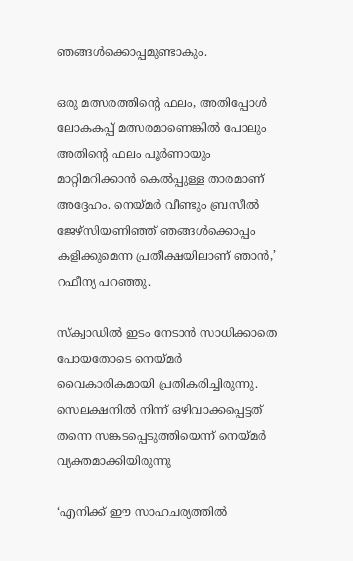ഞങ്ങള്‍ക്കൊപ്പമുണ്ടാകും.

ഒരു മത്സരത്തിന്റെ ഫലം, അതിപ്പോള്‍ ലോകകപ്പ് മത്സരമാണെങ്കില്‍ പോലും അതിന്റെ ഫലം പൂര്‍ണായും മാറ്റിമറിക്കാന്‍ കെല്‍പ്പുള്ള താരമാണ് അദ്ദേഹം. നെയ്മര്‍ വീണ്ടും ബ്രസീല്‍ ജേഴ്‌സിയണിഞ്ഞ് ഞങ്ങള്‍ക്കൊപ്പം കളിക്കുമെന്ന പ്രതീക്ഷയിലാണ് ഞാന്‍,’ റഫീന്യ പറഞ്ഞു.

സ്‌ക്വാഡില്‍ ഇടം നേടാന്‍ സാധിക്കാതെ പോയതോടെ നെയ്മര്‍ വൈകാരികമായി പ്രതികരിച്ചിരുന്നു. സെലക്ഷനില്‍ നിന്ന് ഒഴിവാക്കപ്പെട്ടത് തന്നെ സങ്കടപ്പെടുത്തിയെന്ന് നെയ്മര്‍ വ്യക്തമാക്കിയിരുന്നു

‘എനിക്ക് ഈ സാഹചര്യത്തില്‍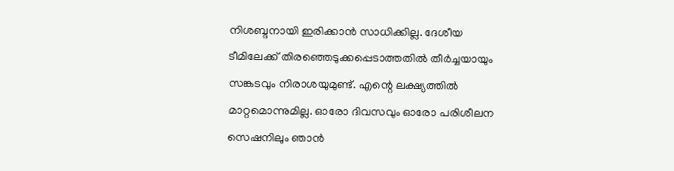നിശബ്ദനായി ഇരിക്കാന്‍ സാധിക്കില്ല. ദേശീയ ടീമിലേക്ക് തിരഞ്ഞെടുക്കപ്പെടാത്തതില്‍ തീര്‍ച്ചയായും സങ്കടവും നിരാശയുമുണ്ട്. എന്റെ ലക്ഷ്യത്തില്‍ മാറ്റമൊന്നുമില്ല. ഓരോ ദിവസവും ഓരോ പരിശീലന സെഷനിലും ഞാന്‍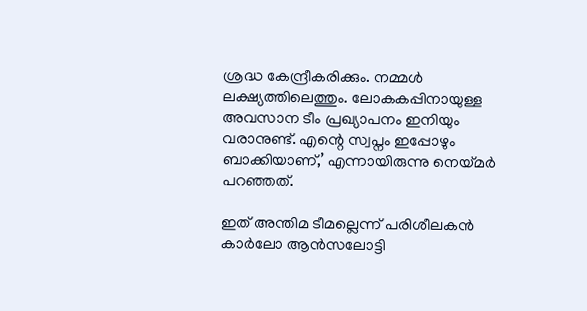ശ്രദ്ധ കേന്ദ്രീകരിക്കും. നമ്മള്‍ ലക്ഷ്യത്തിലെത്തും. ലോകകപ്പിനായുള്ള അവസാന ടീം പ്രഖ്യാപനം ഇനിയും വരാനുണ്ട്. എന്റെ സ്വപ്നം ഇപ്പോഴും ബാക്കിയാണ്,’ എന്നായിരുന്നു നെയ്മര്‍ പറഞ്ഞത്.

ഇത് അന്തിമ ടീമല്ലെന്ന് പരിശീലകന്‍ കാര്‍ലോ ആന്‍സലോട്ടി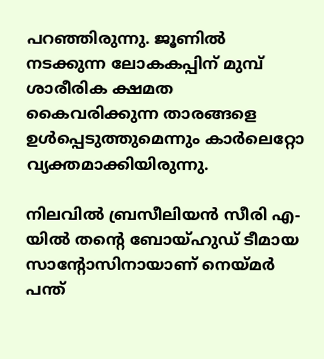പറഞ്ഞിരുന്നു. ജൂണില്‍ നടക്കുന്ന ലോകകപ്പിന് മുമ്പ് ശാരീരിക ക്ഷമത കൈവരിക്കുന്ന താരങ്ങളെ ഉള്‍പ്പെടുത്തുമെന്നും കാര്‍ലെറ്റോ വ്യക്തമാക്കിയിരുന്നു.

നിലവില്‍ ബ്രസീലിയന്‍ സീരി എ-യില്‍ തന്റെ ബോയ്ഹുഡ് ടീമായ സാന്റോസിനായാണ് നെയ്മര്‍ പന്ത്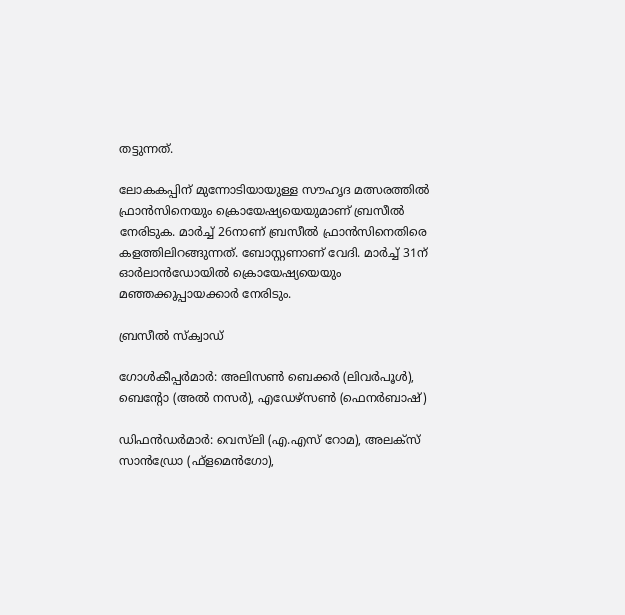തട്ടുന്നത്.

ലോകകപ്പിന് മുന്നോടിയായുള്ള സൗഹൃദ മത്സരത്തില്‍ ഫ്രാന്‍സിനെയും ക്രൊയേഷ്യയെയുമാണ് ബ്രസീല്‍ നേരിടുക. മാര്‍ച്ച് 26നാണ് ബ്രസീല്‍ ഫ്രാന്‍സിനെതിരെ കളത്തിലിറങ്ങുന്നത്. ബോസ്റ്റണാണ് വേദി. മാര്‍ച്ച് 31ന് ഓര്‍ലാന്‍ഡോയില്‍ ക്രൊയേഷ്യയെയും മഞ്ഞക്കുപ്പായക്കാര്‍ നേരിടും.

ബ്രസീല്‍ സ്‌ക്വാഡ്

ഗോള്‍കീപ്പര്‍മാര്‍: അലിസണ്‍ ബെക്കര്‍ (ലിവര്‍പൂള്‍), ബെന്റോ (അല്‍ നസര്‍), എഡേഴ്‌സണ്‍ (ഫെനര്‍ബാഷ്)

ഡിഫന്‍ഡര്‍മാര്‍: വെസ്‌ലി (എ.എസ് റോമ), അലക്സ് സാന്‍ഡ്രോ (ഫ്‌ളമെന്‍ഗോ),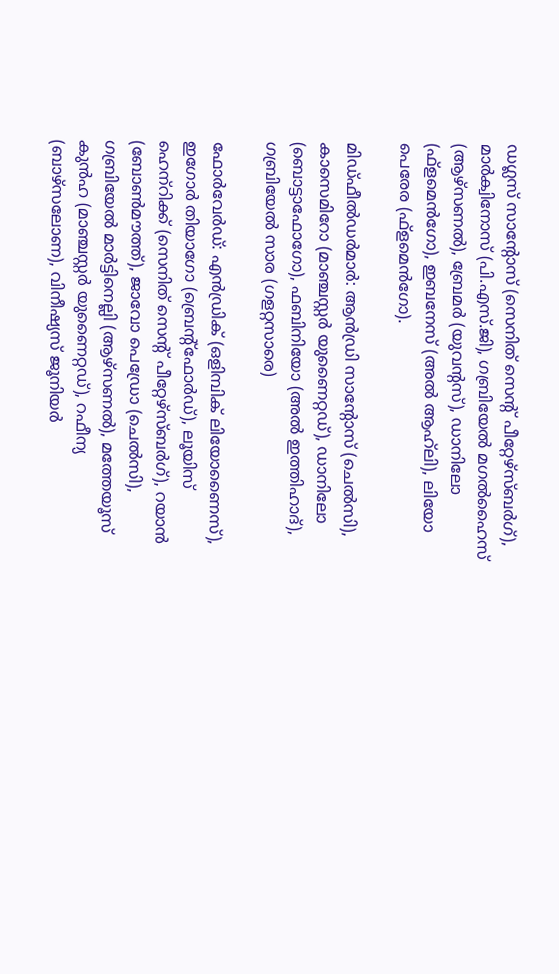ഡഗ്ലസ് സാന്റോസ് (സെനിത് സെന്റ് പീറ്റേഴ്സ്ബര്‍ഗ്), മാര്‍ക്വിനോസ് (പി.എസ്.ജി), ഗബ്രിയേല്‍ മഗല്‍ഹൈസ് (ആഴ്സണല്‍), ബ്രേമര്‍ (യുവന്റസ്), ഡാനിലോ (ഫ്‌ളമെന്‍ഗോ), ഇബനേസ് (അല്‍ ആഹ്‌ലി), ലിയോ പെരേര (ഫ്‌ളമെന്‍ഗോ).

മിഡ്ഫീല്‍ഡര്‍മാര്‍: ആന്‍ഡ്രി സാന്റോസ് (ചെല്‍സി), കാസെമിറോ (മാഞ്ചസ്റ്റര്‍ യുണൈറ്റഡ്), ഡാനിലോ (ബൊട്ടാഫോഗോ), ഫബിനിയോ (അല്‍ ഇത്തിഹാദ്), ഗബ്രിയേല്‍ സാര (ഗളറ്റസാരെ)

ഫോര്‍വേര്‍ഡ്: എന്‍ഡ്രിക് (ഒളിമ്പിക് ലിയോണൈസ്), ഇഗോര്‍ തിയാഗോ (ബ്രെന്റ്ഫോര്‍ഡ്), ലൂയിസ് ഹെന്‌റിക്ക് (സെനിത് സെന്റ് പീറ്റേഴ്സ്ബര്‍ഗ്), റയാന്‍ (ബോണ്‍മൗത്ത്), ജാവോ പെഡ്രോ (ചെല്‍സി), ഗബ്രിയേല്‍ മാര്‍ട്ടിനെല്ലി (ആഴ്സണല്‍), മത്തേയൂസ് കുന്‍ഹ (മാഞ്ചസ്റ്റര്‍ യുണൈറ്റഡ്), റഫീന്യ (ബാഴ്സലോണ), വിനീഷ്യസ് ജൂനിയര്‍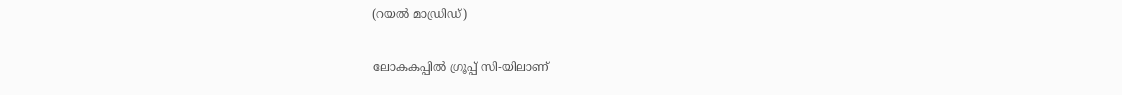(റയല്‍ മാഡ്രിഡ്)

ലോകകപ്പില്‍ ഗ്രൂപ്പ് സി-യിലാണ്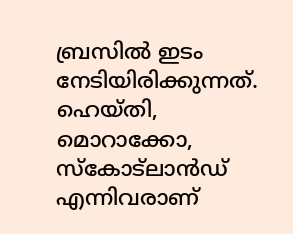ബ്രസില്‍ ഇടം നേടിയിരിക്കുന്നത്. ഹെയ്തി, മൊറാക്കോ, സ്‌കോട്ലാന്‍ഡ് എന്നിവരാണ്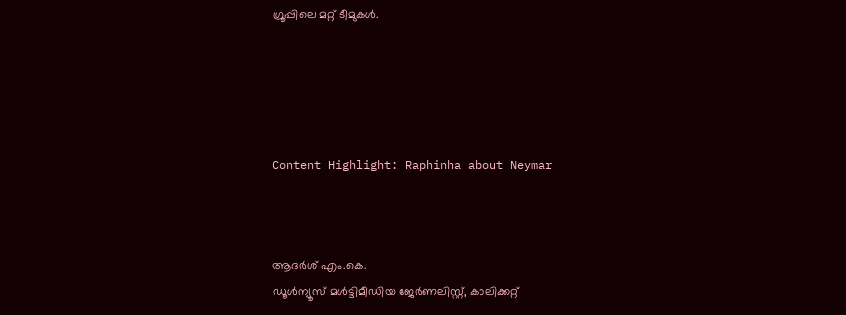ഗ്രൂപ്പിലെ മറ്റ് ടീമുകള്‍.





Content Highlight: Raphinha about Neymar



ആദര്‍ശ് എം.കെ.
ഡൂള്‍ന്യൂസ് മള്‍ട്ടിമീഡിയ ജേര്‍ണലിസ്റ്റ്, കാലിക്കറ്റ്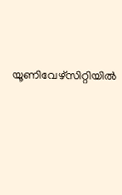യൂണിവേഴ്സിറ്റിയില്‍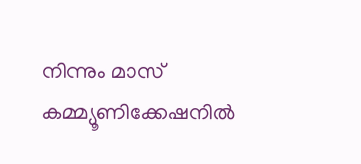നിന്നും മാസ് കമ്മ്യൂണിക്കേഷനില്‍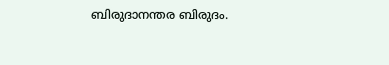ബിരുദാനന്തര ബിരുദം.